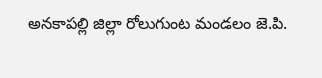అనకాపల్లి జిల్లా రోలుగుంట మండలం జె.పి.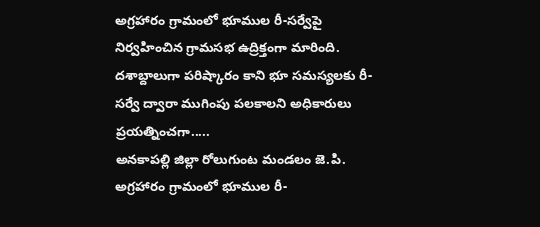అగ్రహారం గ్రామంలో భూముల రీ-సర్వేపై నిర్వహించిన గ్రామసభ ఉద్రిక్తంగా మారింది. దశాబ్దాలుగా పరిష్కారం కాని భూ సమస్యలకు రీ-సర్వే ద్వారా ముగింపు పలకాలని అధికారులు ప్రయత్నించగా.....
అనకాపల్లి జిల్లా రోలుగుంట మండలం జె.పి. అగ్రహారం గ్రామంలో భూముల రీ-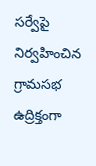సర్వేపై నిర్వహించిన గ్రామసభ ఉద్రిక్తంగా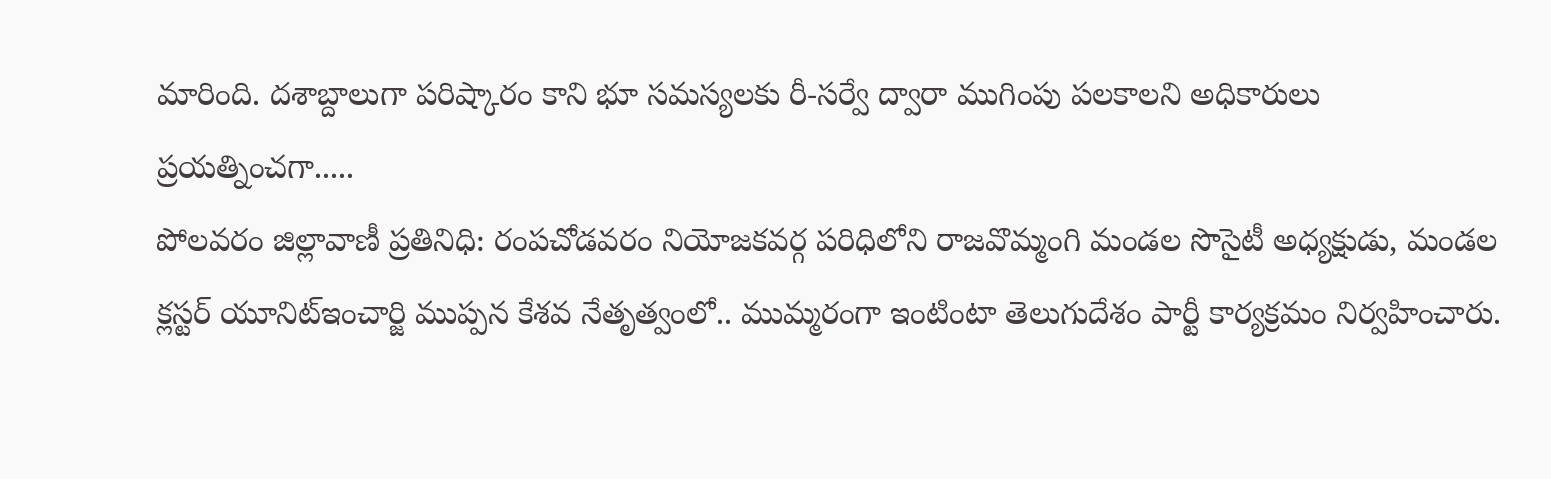మారింది. దశాబ్దాలుగా పరిష్కారం కాని భూ సమస్యలకు రీ-సర్వే ద్వారా ముగింపు పలకాలని అధికారులు ప్రయత్నించగా.....
పోలవరం జిల్లావాణీ ప్రతినిధి: రంపచోడవరం నియోజకవర్గ పరిధిలోని రాజవొమ్మంగి మండల సొసైటీ అధ్యక్షుడు, మండల క్లస్టర్ యూనిట్ఇంచార్జి ముప్పన కేశవ నేతృత్వంలో.. ముమ్మరంగా ఇంటింటా తెలుగుదేశం పార్టీ కార్యక్రమం నిర్వహించారు.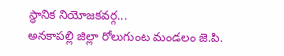స్థానిక నియోజకవర్గ...
అనకాపల్లి జిల్లా రోలుగుంట మండలం జె.పి.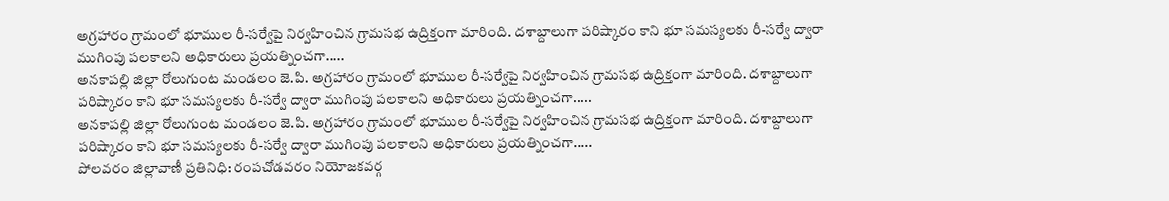అగ్రహారం గ్రామంలో భూముల రీ-సర్వేపై నిర్వహించిన గ్రామసభ ఉద్రిక్తంగా మారింది. దశాబ్దాలుగా పరిష్కారం కాని భూ సమస్యలకు రీ-సర్వే ద్వారా ముగింపు పలకాలని అధికారులు ప్రయత్నించగా.....
అనకాపల్లి జిల్లా రోలుగుంట మండలం జె.పి. అగ్రహారం గ్రామంలో భూముల రీ-సర్వేపై నిర్వహించిన గ్రామసభ ఉద్రిక్తంగా మారింది. దశాబ్దాలుగా పరిష్కారం కాని భూ సమస్యలకు రీ-సర్వే ద్వారా ముగింపు పలకాలని అధికారులు ప్రయత్నించగా.....
అనకాపల్లి జిల్లా రోలుగుంట మండలం జె.పి. అగ్రహారం గ్రామంలో భూముల రీ-సర్వేపై నిర్వహించిన గ్రామసభ ఉద్రిక్తంగా మారింది. దశాబ్దాలుగా పరిష్కారం కాని భూ సమస్యలకు రీ-సర్వే ద్వారా ముగింపు పలకాలని అధికారులు ప్రయత్నించగా.....
పోలవరం జిల్లావాణీ ప్రతినిధి: రంపచోడవరం నియోజకవర్గ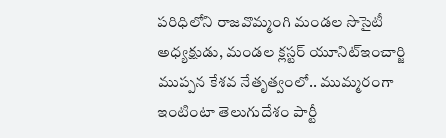పరిధిలోని రాజవొమ్మంగి మండల సొసైటీ అధ్యక్షుడు, మండల క్లస్టర్ యూనిట్ఇంచార్జి ముప్పన కేశవ నేతృత్వంలో.. ముమ్మరంగా ఇంటింటా తెలుగుదేశం పార్టీ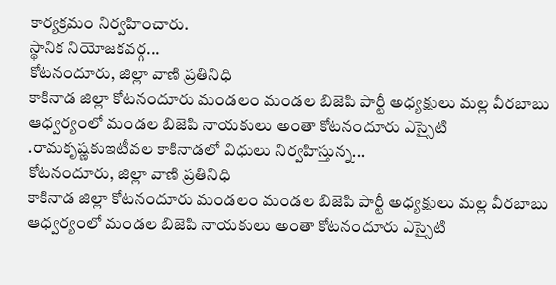కార్యక్రమం నిర్వహించారు.
స్థానిక నియోజకవర్గ...
కోటనందూరు, జిల్లా వాణి ప్రతినిధి
కాకినాడ జిల్లా కోటనందూరు మండలం మండల బిజెపి పార్టీ అధ్యక్షులు మల్ల వీరబాబు ఆధ్వర్యంలో మండల బిజెపి నాయకులు అంతా కోటనందూరు ఎస్సైటి .రామకృష్ణకుఇటీవల కాకినాడలో విధులు నిర్వహిస్తున్న...
కోటనందూరు, జిల్లా వాణి ప్రతినిధి
కాకినాడ జిల్లా కోటనందూరు మండలం మండల బిజెపి పార్టీ అధ్యక్షులు మల్ల వీరబాబు ఆధ్వర్యంలో మండల బిజెపి నాయకులు అంతా కోటనందూరు ఎస్సైటి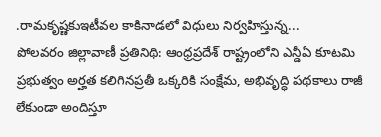.రామకృష్ణకుఇటీవల కాకినాడలో విధులు నిర్వహిస్తున్న...
పోలవరం జిల్లావాణీ ప్రతినిథి: ఆంధ్రప్రదేశ్ రాష్ట్రంలోని ఎన్డీఏ కూటమి ప్రభుత్వం అర్హత కలిగినప్రతీ ఒక్కరికి సంక్షేమ, అభివృద్ధి పథకాలు రాజీ లేకుండా అందిస్తూ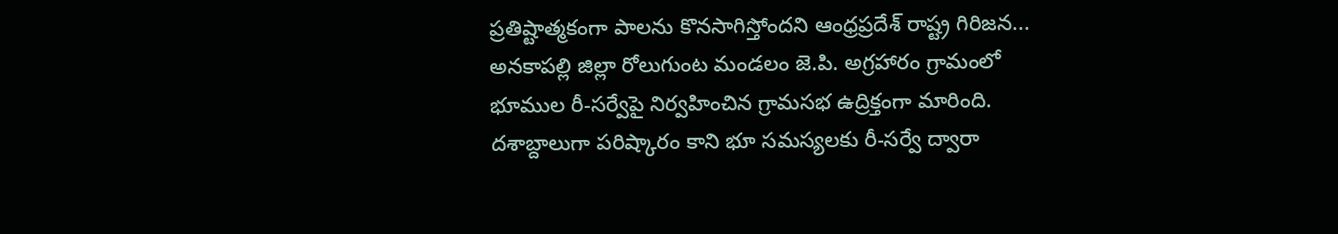ప్రతిష్టాత్మకంగా పాలను కొనసాగిస్తోందని ఆంధ్రప్రదేశ్ రాష్ట్ర గిరిజన...
అనకాపల్లి జిల్లా రోలుగుంట మండలం జె.పి. అగ్రహారం గ్రామంలో భూముల రీ-సర్వేపై నిర్వహించిన గ్రామసభ ఉద్రిక్తంగా మారింది. దశాబ్దాలుగా పరిష్కారం కాని భూ సమస్యలకు రీ-సర్వే ద్వారా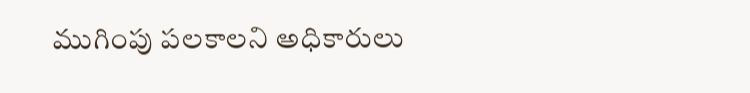ముగింపు పలకాలని అధికారులు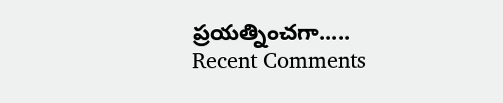ప్రయత్నించగా.....
Recent Comments